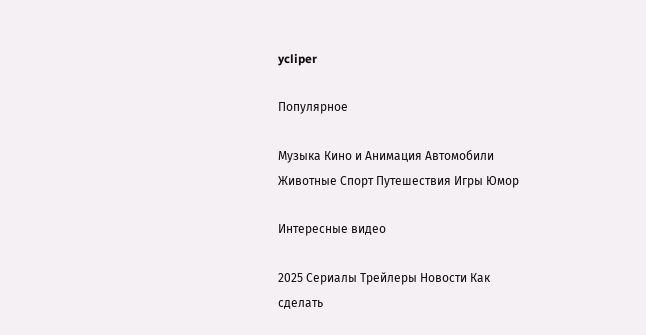ycliper

Популярное

Музыка Кино и Анимация Автомобили Животные Спорт Путешествия Игры Юмор

Интересные видео

2025 Сериалы Трейлеры Новости Как сделать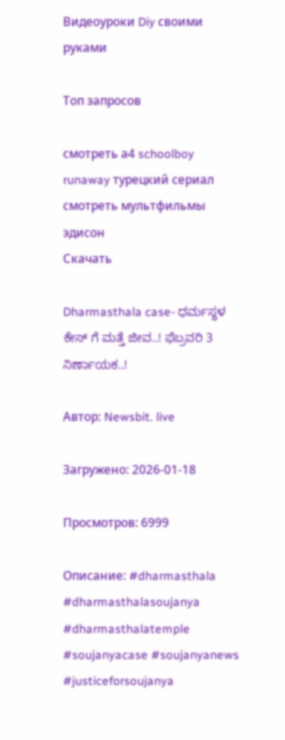Видеоуроки Diy своими руками

Топ запросов

смотреть а4 schoolboy runaway турецкий сериал смотреть мультфильмы эдисон
Скачать

Dharmasthala case- ಧರ್ಮಸ್ಥಳ ಕೇಸ್ ಗೆ ಮತ್ತೆ ಜೀವ..! ಫೆಬ್ರವರಿ 3 ನಿರ್ಣಾಯಕ..!

Автор: Newsbit. live

Загружено: 2026-01-18

Просмотров: 6999

Описание: #dharmasthala #dharmasthalasoujanya #dharmasthalatemple #soujanyacase #soujanyanews #justiceforsoujanya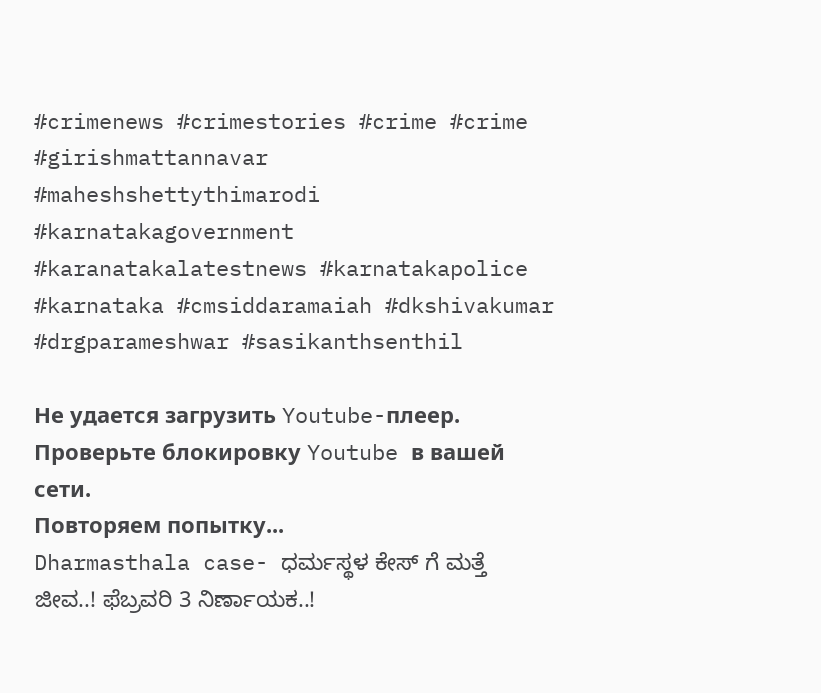#crimenews #crimestories #crime #crime #girishmattannavar #maheshshettythimarodi #karnatakagovernment #karanatakalatestnews #karnatakapolice #karnataka #cmsiddaramaiah #dkshivakumar #drgparameshwar #sasikanthsenthil

Не удается загрузить Youtube-плеер. Проверьте блокировку Youtube в вашей сети.
Повторяем попытку...
Dharmasthala case- ಧರ್ಮಸ್ಥಳ ಕೇಸ್ ಗೆ ಮತ್ತೆ ಜೀವ..! ಫೆಬ್ರವರಿ 3 ನಿರ್ಣಾಯಕ..!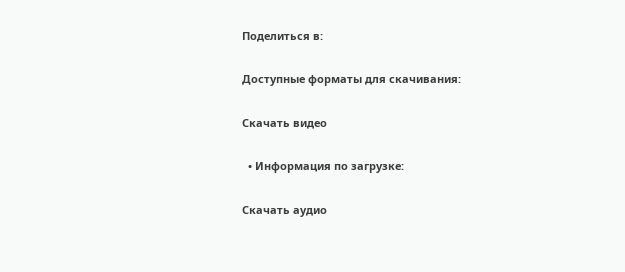Поделиться в:

Доступные форматы для скачивания:

Скачать видео

  • Информация по загрузке:

Скачать аудио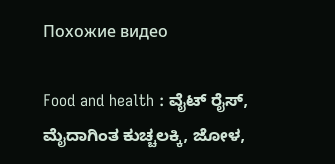Похожие видео

Food and health : ವೈಟ್‌ ರೈಸ್‌, ಮೈದಾಗಿಂತ ಕುಚ್ಚಲಕ್ಕಿ, ಜೋಳ,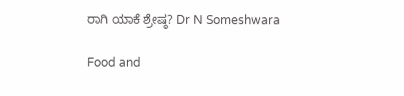ರಾಗಿ ಯಾಕೆ ಶ್ರೇಷ್ಠ? Dr N Someshwara

Food and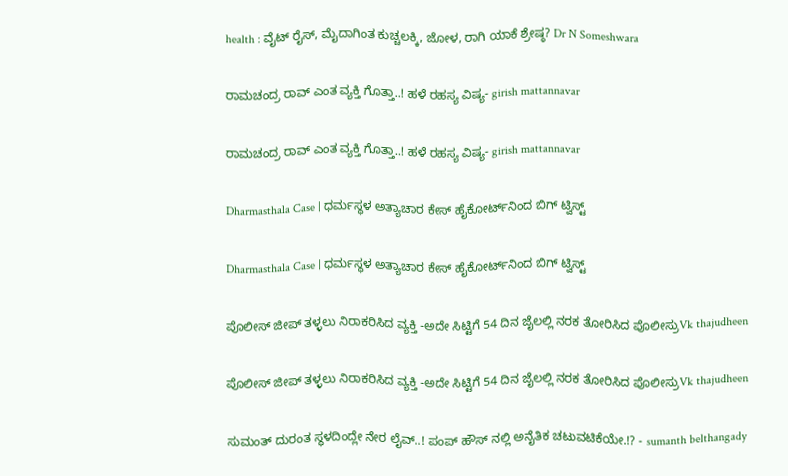health : ವೈಟ್‌ ರೈಸ್‌, ಮೈದಾಗಿಂತ ಕುಚ್ಚಲಕ್ಕಿ, ಜೋಳ, ರಾಗಿ ಯಾಕೆ ಶ್ರೇಷ್ಠ? Dr N Someshwara

ರಾಮಚಂದ್ರ ರಾವ್ ಎಂತ ವ್ಯಕ್ತಿ ಗೊತ್ತಾ..! ಹಳೆ ರಹಸ್ಯ ವಿಷ್ಯ- girish mattannavar

ರಾಮಚಂದ್ರ ರಾವ್ ಎಂತ ವ್ಯಕ್ತಿ ಗೊತ್ತಾ..! ಹಳೆ ರಹಸ್ಯ ವಿಷ್ಯ- girish mattannavar

Dharmasthala Case | ಧರ್ಮಸ್ಥಳ ಅತ್ಯಾಚಾರ ಕೇಸ್ ಹೈಕೋರ್ಟ್‌ನಿಂದ ಬಿಗ್ ಟ್ವಿಸ್ಟ್

Dharmasthala Case | ಧರ್ಮಸ್ಥಳ ಅತ್ಯಾಚಾರ ಕೇಸ್ ಹೈಕೋರ್ಟ್‌ನಿಂದ ಬಿಗ್ ಟ್ವಿಸ್ಟ್

ಪೊಲೀಸ್ ಜೀಪ್ ತಳ್ಳಲು ನಿರಾಕರಿಸಿದ ವ್ಯಕ್ತಿ -ಅದೇ ಸಿಟ್ಟಿಗೆ 54 ದಿನ ಜೈಲಲ್ಲಿ ನರಕ ತೋರಿಸಿದ ಪೊಲೀಸ್ರುVk thajudheen

ಪೊಲೀಸ್ ಜೀಪ್ ತಳ್ಳಲು ನಿರಾಕರಿಸಿದ ವ್ಯಕ್ತಿ -ಅದೇ ಸಿಟ್ಟಿಗೆ 54 ದಿನ ಜೈಲಲ್ಲಿ ನರಕ ತೋರಿಸಿದ ಪೊಲೀಸ್ರುVk thajudheen

ಸುಮಂತ್ ದುರಂತ ಸ್ಥಳದಿಂದ್ಲೇ‌ ನೇರ ಲೈವ್..! ಪಂಪ್ ಹೌಸ್ ನಲ್ಲಿ ಅನೈತಿಕ ಚಟುವಟಿಕೆಯೇ.!? - sumanth belthangady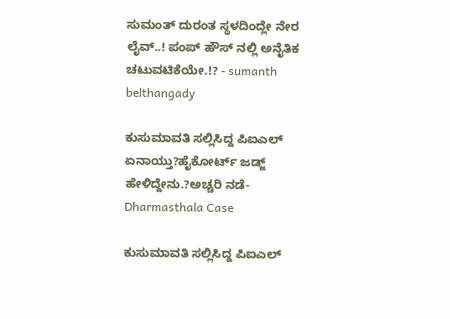ಸುಮಂತ್ ದುರಂತ ಸ್ಥಳದಿಂದ್ಲೇ‌ ನೇರ ಲೈವ್..! ಪಂಪ್ ಹೌಸ್ ನಲ್ಲಿ ಅನೈತಿಕ ಚಟುವಟಿಕೆಯೇ.!? - sumanth belthangady

ಕುಸುಮಾವತಿ ಸಲ್ಲಿಸಿದ್ದ ಪಿಐಎಲ್‌ ಏನಾಯ್ತು?ಹೈಕೋರ್ಟ್‌ ಜಡ್ಜ್‌ ಹೇಳಿದ್ದೇನು.?ಅಚ್ಚರಿ ನಡೆ- Dharmasthala Case

ಕುಸುಮಾವತಿ ಸಲ್ಲಿಸಿದ್ದ ಪಿಐಎಲ್‌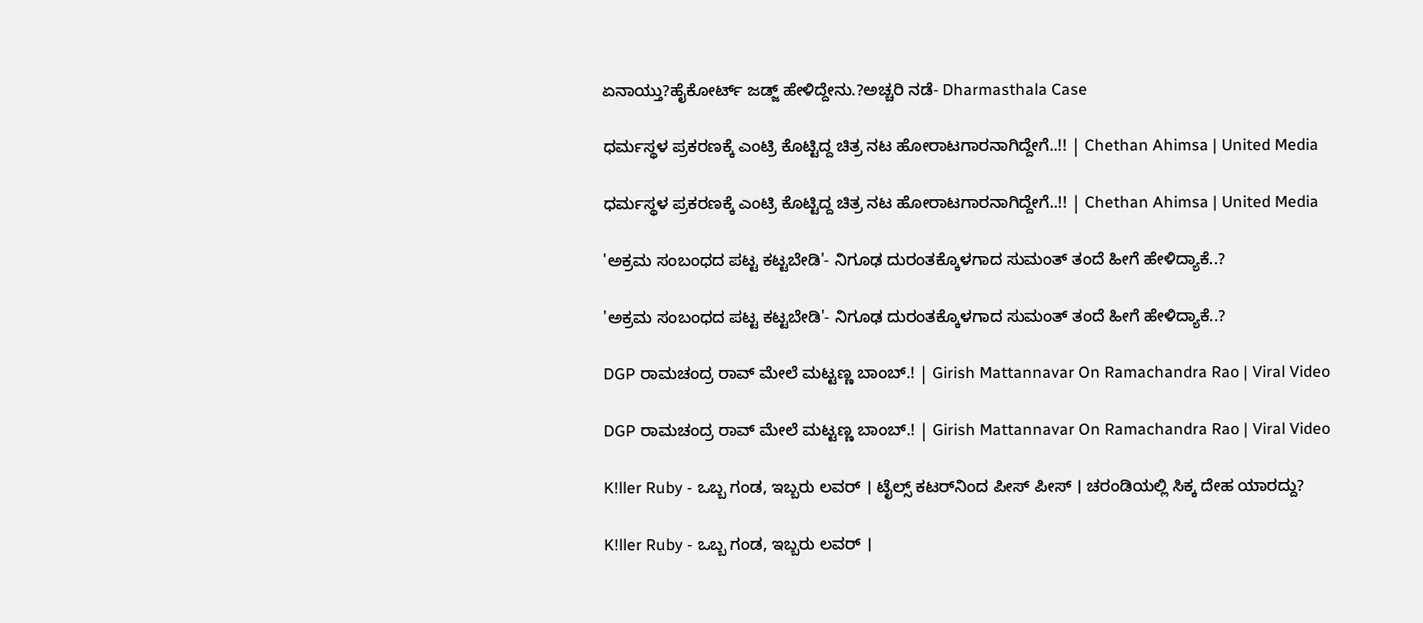ಏನಾಯ್ತು?ಹೈಕೋರ್ಟ್‌ ಜಡ್ಜ್‌ ಹೇಳಿದ್ದೇನು.?ಅಚ್ಚರಿ ನಡೆ- Dharmasthala Case

ಧರ್ಮಸ್ಥಳ ಪ್ರಕರಣಕ್ಕೆ ಎಂಟ್ರಿ ಕೊಟ್ಟಿದ್ದ ಚಿತ್ರ ನಟ ಹೋರಾಟಗಾರನಾಗಿದ್ದೇಗೆ..!! | Chethan Ahimsa | United Media

ಧರ್ಮಸ್ಥಳ ಪ್ರಕರಣಕ್ಕೆ ಎಂಟ್ರಿ ಕೊಟ್ಟಿದ್ದ ಚಿತ್ರ ನಟ ಹೋರಾಟಗಾರನಾಗಿದ್ದೇಗೆ..!! | Chethan Ahimsa | United Media

'ಅಕ್ರಮ ಸಂಬಂಧದ ಪಟ್ಟ ಕಟ್ಟಬೇಡಿ'- ನಿಗೂಢ ದುರಂತಕ್ಕೊಳಗಾದ ಸುಮಂತ್ ತಂದೆ ಹೀಗೆ ಹೇಳಿದ್ಯಾಕೆ..?

'ಅಕ್ರಮ ಸಂಬಂಧದ ಪಟ್ಟ ಕಟ್ಟಬೇಡಿ'- ನಿಗೂಢ ದುರಂತಕ್ಕೊಳಗಾದ ಸುಮಂತ್ ತಂದೆ ಹೀಗೆ ಹೇಳಿದ್ಯಾಕೆ..?

DGP ರಾಮಚಂದ್ರ ರಾವ್ ಮೇಲೆ ಮಟ್ಟಣ್ಣ ಬಾಂಬ್.! | Girish Mattannavar On Ramachandra Rao | Viral Video

DGP ರಾಮಚಂದ್ರ ರಾವ್ ಮೇಲೆ ಮಟ್ಟಣ್ಣ ಬಾಂಬ್.! | Girish Mattannavar On Ramachandra Rao | Viral Video

K!ller Ruby - ಒಬ್ಬ ಗಂಡ, ಇಬ್ಬರು ಲವರ್‌ । ಟೈಲ್ಸ್‌ ಕಟರ್‌ನಿಂದ ಪೀಸ್‌ ಪೀಸ್‌ । ಚರಂಡಿಯಲ್ಲಿ ಸಿಕ್ಕ ದೇಹ ಯಾರದ್ದು?

K!ller Ruby - ಒಬ್ಬ ಗಂಡ, ಇಬ್ಬರು ಲವರ್‌ ।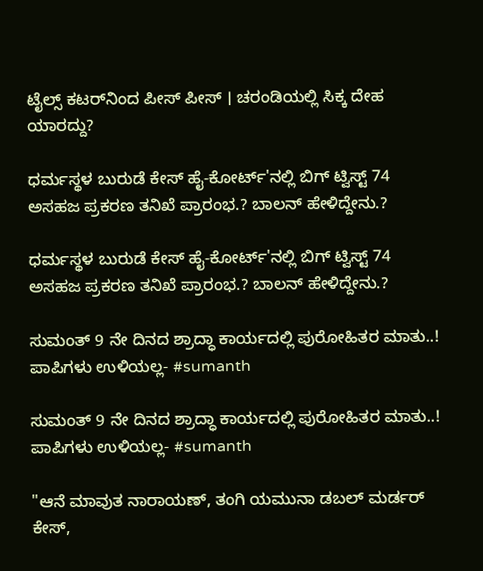ಟೈಲ್ಸ್‌ ಕಟರ್‌ನಿಂದ ಪೀಸ್‌ ಪೀಸ್‌ । ಚರಂಡಿಯಲ್ಲಿ ಸಿಕ್ಕ ದೇಹ ಯಾರದ್ದು?

ಧರ್ಮಸ್ಥಳ ಬುರುಡೆ ಕೇಸ್ ಹೈ-ಕೋರ್ಟ್'ನಲ್ಲಿ ಬಿಗ್ ಟ್ವಿಸ್ಟ್ 74 ಅಸಹಜ ಪ್ರಕರಣ ತನಿಖೆ ಪ್ರಾರಂಭ.? ಬಾಲನ್ ಹೇಳಿದ್ದೇನು.?

ಧರ್ಮಸ್ಥಳ ಬುರುಡೆ ಕೇಸ್ ಹೈ-ಕೋರ್ಟ್'ನಲ್ಲಿ ಬಿಗ್ ಟ್ವಿಸ್ಟ್ 74 ಅಸಹಜ ಪ್ರಕರಣ ತನಿಖೆ ಪ್ರಾರಂಭ.? ಬಾಲನ್ ಹೇಳಿದ್ದೇನು.?

ಸುಮಂತ್ 9 ನೇ ದಿನದ ಶ್ರಾದ್ಧಾ ಕಾರ್ಯದಲ್ಲಿ ಪುರೋಹಿತರ ಮಾತು..! ಪಾಪಿಗಳು ಉಳಿಯಲ್ಲ- #sumanth

ಸುಮಂತ್ 9 ನೇ ದಿನದ ಶ್ರಾದ್ಧಾ ಕಾರ್ಯದಲ್ಲಿ ಪುರೋಹಿತರ ಮಾತು..! ಪಾಪಿಗಳು ಉಳಿಯಲ್ಲ- #sumanth

"ಆನೆ ಮಾವುತ ನಾರಾಯಣ್, ತಂಗಿ ಯಮುನಾ ಡಬಲ್ ಮರ್ಡರ್ ಕೇಸ್,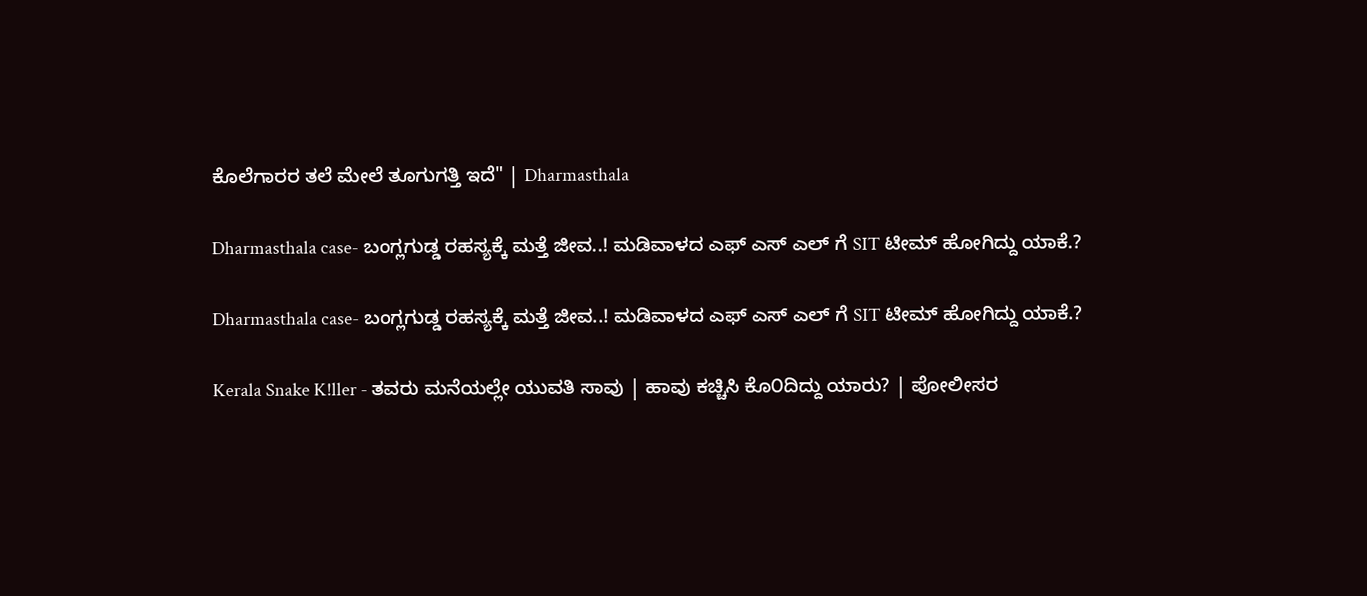ಕೊಲೆಗಾರರ ತಲೆ ಮೇಲೆ ತೂಗುಗತ್ತಿ ಇದೆ" | Dharmasthala

Dharmasthala case- ಬಂಗ್ಲಗುಡ್ಡ ರಹಸ್ಯಕ್ಕೆ ಮತ್ತೆ ಜೀವ..! ಮಡಿವಾಳದ ಎಫ್ ಎಸ್ ಎಲ್ ಗೆ SIT ಟೀಮ್ ಹೋಗಿದ್ದು ಯಾಕೆ.?

Dharmasthala case- ಬಂಗ್ಲಗುಡ್ಡ ರಹಸ್ಯಕ್ಕೆ ಮತ್ತೆ ಜೀವ..! ಮಡಿವಾಳದ ಎಫ್ ಎಸ್ ಎಲ್ ಗೆ SIT ಟೀಮ್ ಹೋಗಿದ್ದು ಯಾಕೆ.?

Kerala Snake K!ller - ತವರು ಮನೆಯಲ್ಲೇ ಯುವತಿ ಸಾವು | ಹಾವು ಕಚ್ಚಿಸಿ ಕೊ೦ದಿದ್ದು ಯಾರು? | ಪೋಲೀಸರ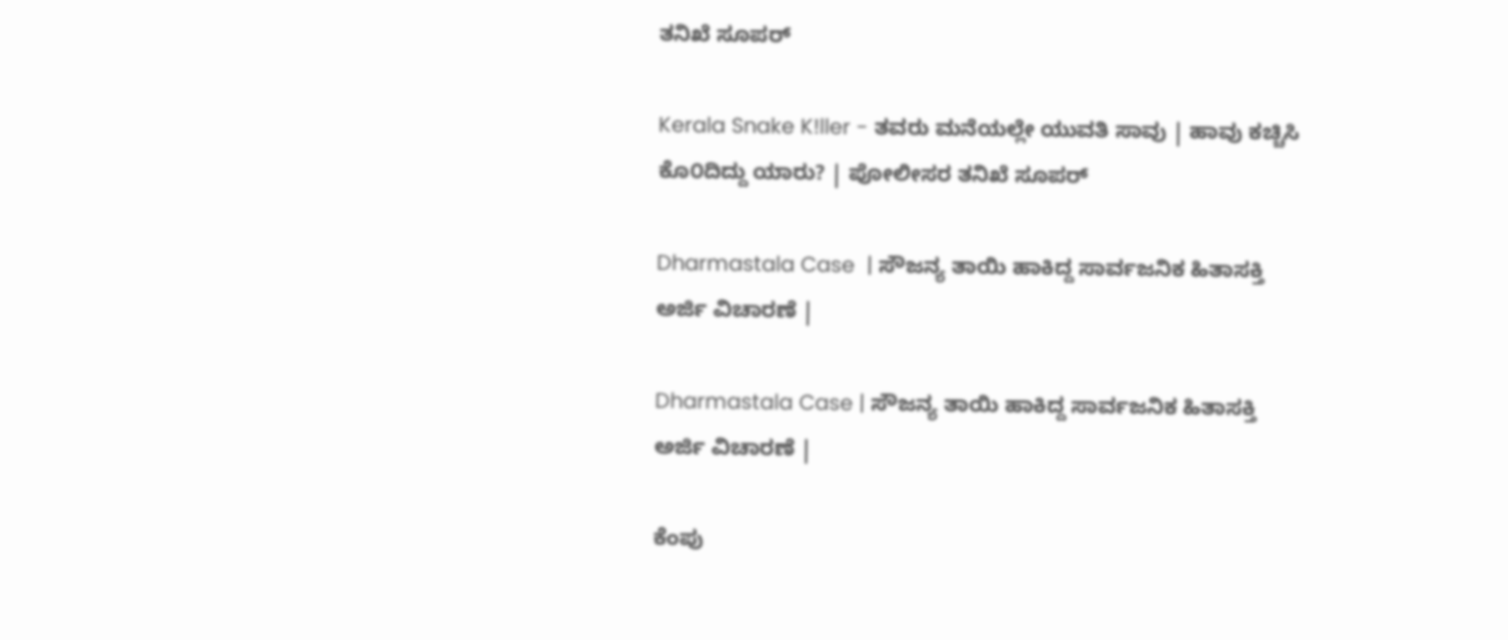ತನಿಖೆ ಸೂಪರ್

Kerala Snake K!ller - ತವರು ಮನೆಯಲ್ಲೇ ಯುವತಿ ಸಾವು | ಹಾವು ಕಚ್ಚಿಸಿ ಕೊ೦ದಿದ್ದು ಯಾರು? | ಪೋಲೀಸರ ತನಿಖೆ ಸೂಪರ್

Dharmastala Case  | ಸೌಜನ್ಯ‌ ತಾಯಿ‌ ಹಾಕಿದ್ದ ಸಾರ್ವಜನಿಕ ಹಿತಾಸಕ್ತಿ ಅರ್ಜಿ ವಿಚಾರಣೆ |

Dharmastala Case | ಸೌಜನ್ಯ‌ ತಾಯಿ‌ ಹಾಕಿದ್ದ ಸಾರ್ವಜನಿಕ ಹಿತಾಸಕ್ತಿ ಅರ್ಜಿ ವಿಚಾರಣೆ |

ಕೆಂಪು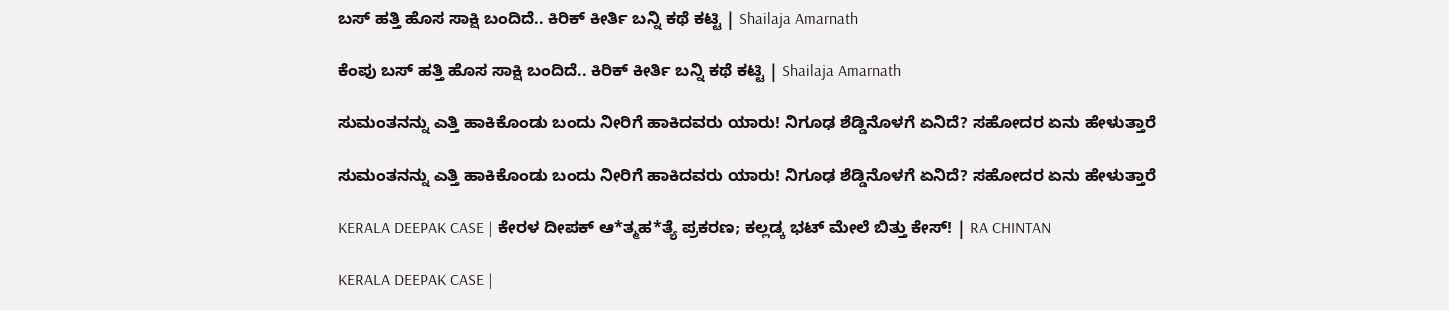ಬಸ್ ಹತ್ತಿ ಹೊಸ ಸಾಕ್ಷಿ ಬಂದಿದೆ.. ಕಿರಿಕ್ ಕೀರ್ತಿ ಬನ್ನಿ ಕಥೆ ಕಟ್ಟಿ | Shailaja Amarnath

ಕೆಂಪು ಬಸ್ ಹತ್ತಿ ಹೊಸ ಸಾಕ್ಷಿ ಬಂದಿದೆ.. ಕಿರಿಕ್ ಕೀರ್ತಿ ಬನ್ನಿ ಕಥೆ ಕಟ್ಟಿ | Shailaja Amarnath

ಸುಮಂತನನ್ನು ಎತ್ತಿ ಹಾಕಿಕೊಂಡು ಬಂದು ನೀರಿಗೆ ಹಾಕಿದವರು ಯಾರು! ನಿಗೂಢ ಶೆಡ್ಡಿನೊಳಗೆ ಏನಿದೆ? ಸಹೋದರ ಏನು ಹೇಳುತ್ತಾರೆ

ಸುಮಂತನನ್ನು ಎತ್ತಿ ಹಾಕಿಕೊಂಡು ಬಂದು ನೀರಿಗೆ ಹಾಕಿದವರು ಯಾರು! ನಿಗೂಢ ಶೆಡ್ಡಿನೊಳಗೆ ಏನಿದೆ? ಸಹೋದರ ಏನು ಹೇಳುತ್ತಾರೆ

KERALA DEEPAK CASE | ಕೇರಳ ದೀಪಕ್ ಆ*ತ್ಮಹ*ತ್ಯೆ ಪ್ರಕರಣ; ಕಲ್ಲಡ್ಕ ಭಟ್ ಮೇಲೆ ಬಿತ್ತು ಕೇಸ್! | RA CHINTAN

KERALA DEEPAK CASE |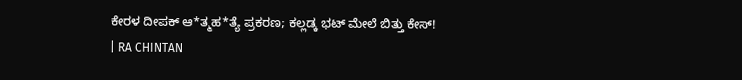ಕೇರಳ ದೀಪಕ್ ಆ*ತ್ಮಹ*ತ್ಯೆ ಪ್ರಕರಣ; ಕಲ್ಲಡ್ಕ ಭಟ್ ಮೇಲೆ ಬಿತ್ತು ಕೇಸ್! | RA CHINTAN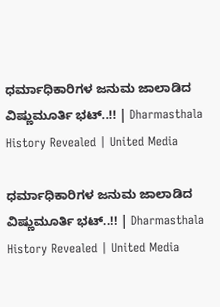ಧರ್ಮಾಧಿಕಾರಿಗಳ ಜನುಮ ಜಾಲಾಡಿದ ವಿಷ್ಣುಮೂರ್ತಿ ಭಟ್..!! | Dharmasthala History Revealed | United Media

ಧರ್ಮಾಧಿಕಾರಿಗಳ ಜನುಮ ಜಾಲಾಡಿದ ವಿಷ್ಣುಮೂರ್ತಿ ಭಟ್..!! | Dharmasthala History Revealed | United Media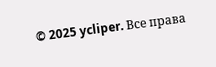© 2025 ycliper. Все права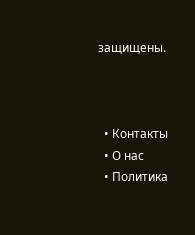защищены.



  • Контакты
  • О нас
  • Политика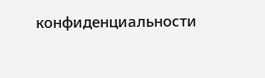конфиденциальности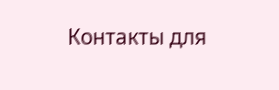Контакты для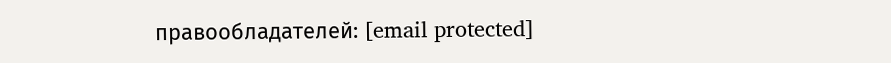правообладателей: [email protected]